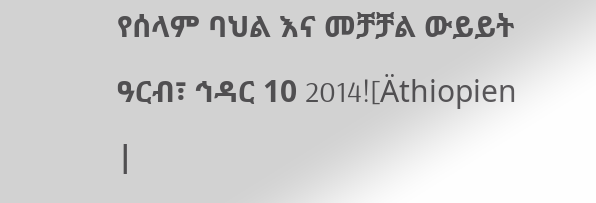የሰላም ባህል እና መቻቻል ውይይት
ዓርብ፣ ኅዳር 10 2014![Äthiopien |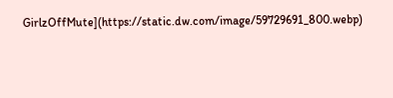GirlzOffMute](https://static.dw.com/image/59729691_800.webp)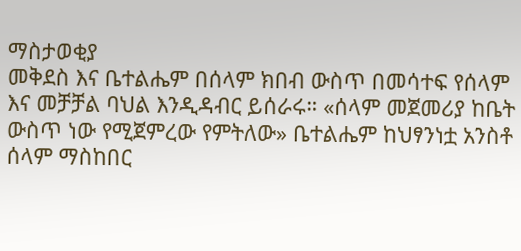ማስታወቂያ
መቅደስ እና ቤተልሔም በሰላም ክበብ ውስጥ በመሳተፍ የሰላም እና መቻቻል ባህል እንዲዳብር ይሰራሩ። «ሰላም መጀመሪያ ከቤት ውስጥ ነው የሚጀምረው የምትለው» ቤተልሔም ከህፃንነቷ አንስቶ ሰላም ማስከበር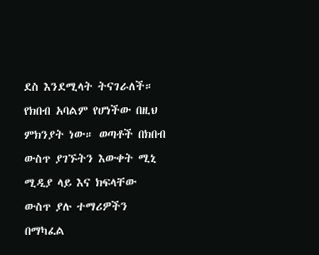ደስ እንደሚላት ትናገራለች። የክበብ አባልም የሆነችው በዚህ ምክንያት ነው። ወጣቶች በክበብ ውስጥ ያገኙትን እውቀት ሚኒ ሚዲያ ላይ እና ክፍላቸው ውስጥ ያሉ ተማሪዎችን በማካፈል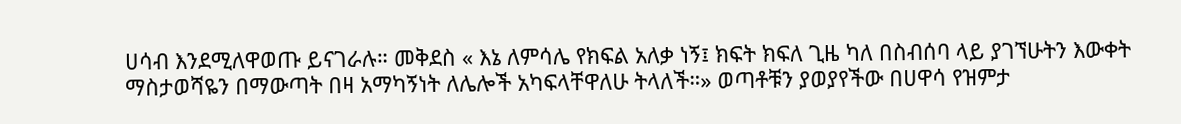ሀሳብ እንደሚለዋወጡ ይናገራሉ። መቅደስ « እኔ ለምሳሌ የክፍል አለቃ ነኝ፤ ክፍት ክፍለ ጊዜ ካለ በስብሰባ ላይ ያገኘሁትን እውቀት ማስታወሻዬን በማውጣት በዛ አማካኝነት ለሌሎች አካፍላቸዋለሁ ትላለች።» ወጣቶቹን ያወያየችው በሀዋሳ የዝምታ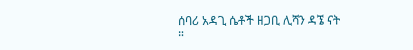ሰባሪ አዳጊ ሴቶች ዘጋቢ ሊሻን ዳኜ ናት ።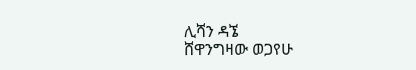ሊሻን ዳኜ
ሸዋንግዛው ወጋየሁ